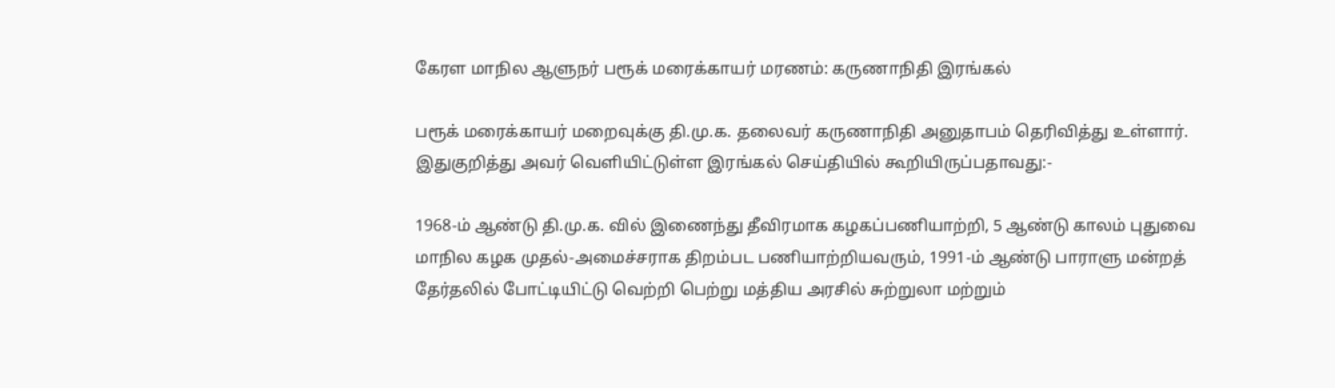கேரள மாநில ஆளுநர் பரூக் மரைக்காயர் மரணம்: கருணாநிதி இரங்கல்

பரூக் மரைக்காயர் மறைவுக்கு தி.மு.க. தலைவர் கருணாநிதி அனுதாபம் தெரிவித்து உள்ளார். இதுகுறித்து அவர் வெளியிட்டுள்ள இரங்கல் செய்தியில் கூறியிருப்பதாவது:-

1968-ம் ஆண்டு தி.மு.க. வில் இணைந்து தீவிரமாக கழகப்பணியாற்றி, 5 ஆண்டு காலம் புதுவை மாநில கழக முதல்-அமைச்சராக திறம்பட பணியாற்றியவரும், 1991-ம் ஆண்டு பாராளு மன்றத் தேர்தலில் போட்டியிட்டு வெற்றி பெற்று மத்திய அரசில் சுற்றுலா மற்றும்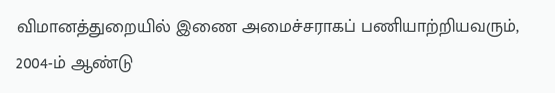விமானத்துறையில் இணை அமைச்சராகப் பணியாற்றியவரும், 2004-ம் ஆண்டு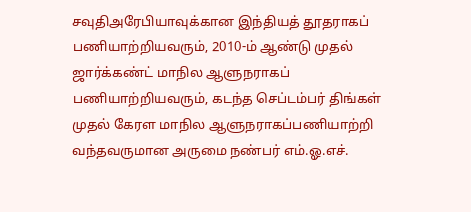சவுதிஅரேபியாவுக்கான இந்தியத் தூதராகப் பணியாற்றியவரும், 2010-ம் ஆண்டு முதல் ஜார்க்கண்ட் மாநில ஆளுநராகப் பணியாற்றியவரும், கடந்த செப்டம்பர் திங்கள் முதல் கேரள மாநில ஆளுநராகப்பணியாற்றி வந்தவருமான அருமை நண்பர் எம்.ஓ.எச்.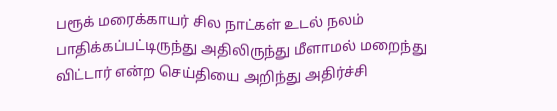பரூக் மரைக்காயர் சில நாட்கள் உடல் நலம் பாதிக்கப்பட்டிருந்து அதிலிருந்து மீளாமல் மறைந்து விட்டார் என்ற செய்தியை அறிந்து அதிர்ச்சி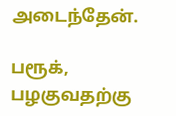அடைந்தேன்.

பரூக், பழகுவதற்கு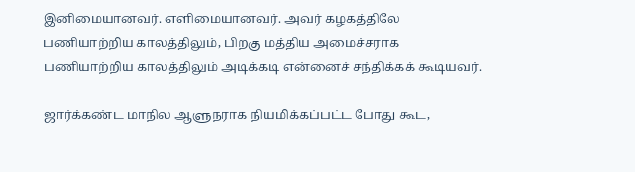இனிமையானவர். எளிமையானவர். அவர் கழகத்திலே பணியாற்றிய காலத்திலும், பிறகு மத்திய அமைச்சராக பணியாற்றிய காலத்திலும் அடிக்கடி என்னைச் சந்திக்கக் கூடியவர்.

ஜார்க்கண்ட மாநில ஆளுநராக நியமிக்கப்பட்ட போது கூட,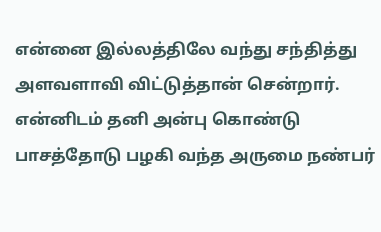என்னை இல்லத்திலே வந்து சந்தித்து அளவளாவி விட்டுத்தான் சென்றார். என்னிடம் தனி அன்பு கொண்டு பாசத்தோடு பழகி வந்த அருமை நண்பர்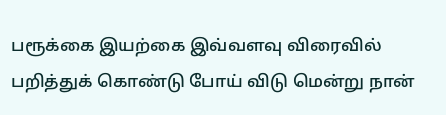பரூக்கை இயற்கை இவ்வளவு விரைவில் பறித்துக் கொண்டு போய் விடு மென்று நான்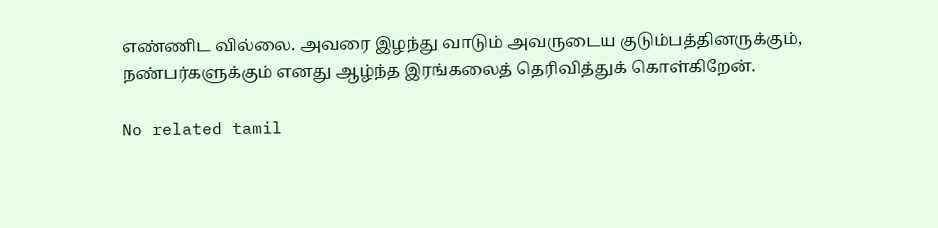எண்ணிட வில்லை. அவரை இழந்து வாடும் அவருடைய குடும்பத்தினருக்கும், நண்பர்களுக்கும் எனது ஆழ்ந்த இரங்கலைத் தெரிவித்துக் கொள்கிறேன்.

No related tamil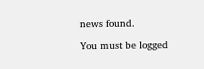news found.

You must be logged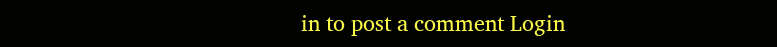in to post a comment Login